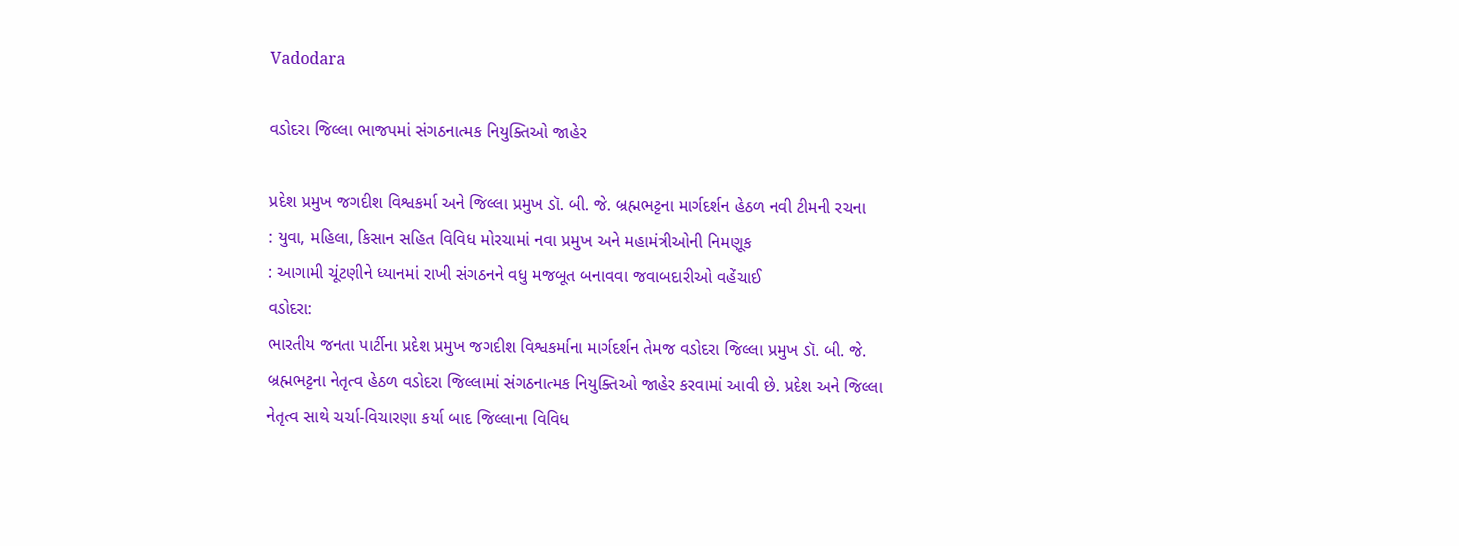Vadodara

વડોદરા જિલ્લા ભાજપમાં સંગઠનાત્મક નિયુક્તિઓ જાહેર

પ્રદેશ પ્રમુખ જગદીશ વિશ્વકર્મા અને જિલ્લા પ્રમુખ ડૉ. બી. જે. બ્રહ્મભટ્ટના માર્ગદર્શન હેઠળ નવી ટીમની રચના
: યુવા, મહિલા, કિસાન સહિત વિવિધ મોરચામાં નવા પ્રમુખ અને મહામંત્રીઓની નિમણૂક
: આગામી ચૂંટણીને ધ્યાનમાં રાખી સંગઠનને વધુ મજબૂત બનાવવા જવાબદારીઓ વહેંચાઈ
વડોદરા:
ભારતીય જનતા પાર્ટીના પ્રદેશ પ્રમુખ જગદીશ વિશ્વકર્માના માર્ગદર્શન તેમજ વડોદરા જિલ્લા પ્રમુખ ડૉ. બી. જે. બ્રહ્મભટ્ટના નેતૃત્વ હેઠળ વડોદરા જિલ્લામાં સંગઠનાત્મક નિયુક્તિઓ જાહેર કરવામાં આવી છે. પ્રદેશ અને જિલ્લા નેતૃત્વ સાથે ચર્ચા-વિચારણા કર્યા બાદ જિલ્લાના વિવિધ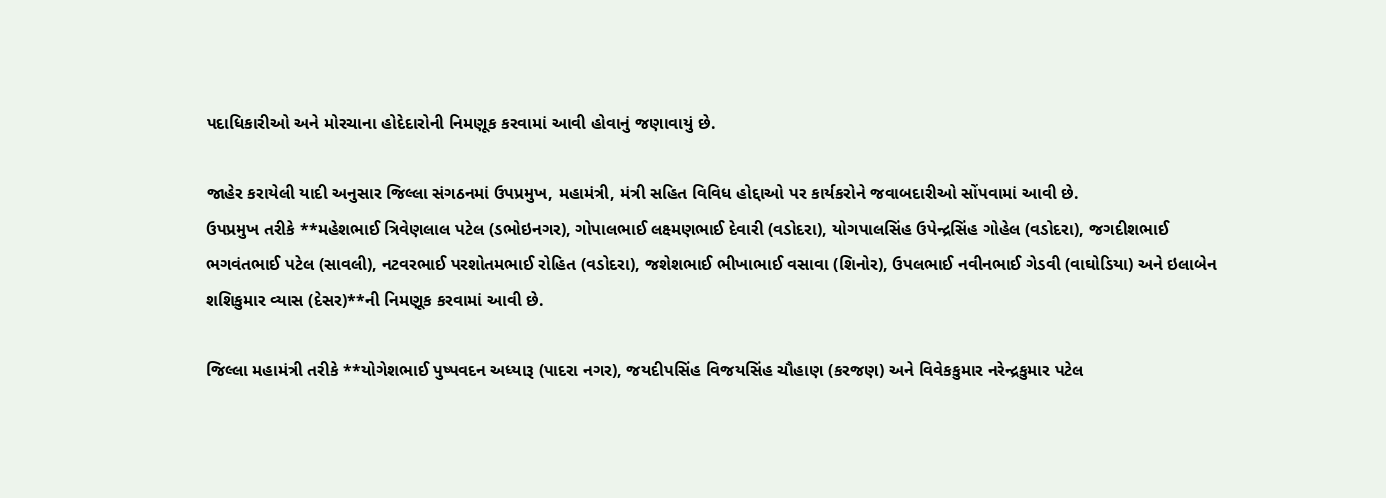પદાધિકારીઓ અને મોરચાના હોદેદારોની નિમણૂક કરવામાં આવી હોવાનું જણાવાયું છે.

જાહેર કરાયેલી યાદી અનુસાર જિલ્લા સંગઠનમાં ઉપપ્રમુખ, મહામંત્રી, મંત્રી સહિત વિવિધ હોદ્દાઓ પર કાર્યકરોને જવાબદારીઓ સોંપવામાં આવી છે.
ઉપપ્રમુખ તરીકે **મહેશભાઈ ત્રિવેણલાલ પટેલ (ડભોઇનગર), ગોપાલભાઈ લક્ષ્મણભાઈ દેવારી (વડોદરા), યોગપાલસિંહ ઉપેન્દ્રસિંહ ગોહેલ (વડોદરા), જગદીશભાઈ ભગવંતભાઈ પટેલ (સાવલી), નટવરભાઈ પરશોતમભાઈ રોહિત (વડોદરા), જશેશભાઈ ભીખાભાઈ વસાવા (શિનોર), ઉપલભાઈ નવીનભાઈ ગેડવી (વાઘોડિયા) અને ઇલાબેન શશિકુમાર વ્યાસ (દેસર)**ની નિમણૂક કરવામાં આવી છે.

જિલ્લા મહામંત્રી તરીકે **યોગેશભાઈ પુષ્પવદન અધ્યારૂ (પાદરા નગર), જયદીપસિંહ વિજયસિંહ ચૌહાણ (કરજણ) અને વિવેકકુમાર નરેન્દ્રકુમાર પટેલ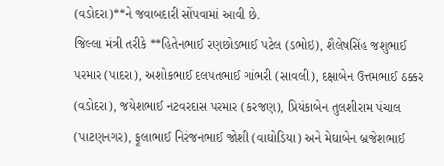(વડોદરા)**ને જવાબદારી સોંપવામાં આવી છે.
જિલ્લા મંત્રી તરીકે **હિતેનભાઈ રણછોડભાઈ પટેલ (ડભોઇ), શૈલેષસિંહ જશુભાઈ પરમાર (પાદરા), અશોકભાઈ દલપતભાઈ ગાંભરી (સાવલી), દક્ષાબેન ઉત્તમભાઈ ઠક્કર (વડોદરા), જયેશભાઈ નટવરદાસ પરમાર (કરજણ), પ્રિયંકાબેન તુલશીરામ પંચાલ (પાટણનગર), ફૂલાભાઈ નિરંજનભાઈ જોશી (વાઘોડિયા) અને મેઘાબેન બ્રજેશભાઈ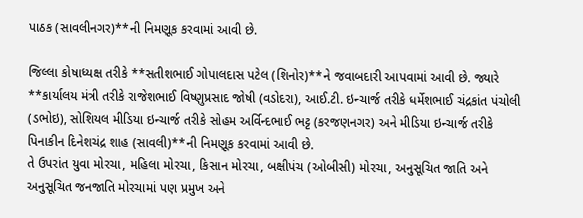પાઠક (સાવલીનગર)**ની નિમણૂક કરવામાં આવી છે.

જિલ્લા કોષાધ્યક્ષ તરીકે **સતીશભાઈ ગોપાલદાસ પટેલ (શિનોર)**ને જવાબદારી આપવામાં આવી છે. જ્યારે **કાર્યાલય મંત્રી તરીકે રાજેશભાઈ વિષ્ણુપ્રસાદ જોષી (વડોદરા), આઈ.ટી. ઇન્ચાર્જ તરીકે ધર્મેશભાઈ ચંદ્રકાંત પંચોલી (ડભોઇ), સોશિયલ મીડિયા ઇન્ચાર્જ તરીકે સોહમ અર્વિન્દભાઈ ભટ્ટ (કરજણનગર) અને મીડિયા ઇન્ચાર્જ તરીકે પિનાકીન દિનેશચંદ્ર શાહ (સાવલી)**ની નિમણૂક કરવામાં આવી છે.
તે ઉપરાંત યુવા મોરચા, મહિલા મોરચા, કિસાન મોરચા, બક્ષીપંચ (ઓબીસી) મોરચા, અનુસૂચિત જાતિ અને અનુસૂચિત જનજાતિ મોરચામાં પણ પ્રમુખ અને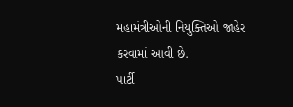મહામંત્રીઓની નિયુક્તિઓ જાહેર કરવામાં આવી છે.
પાર્ટી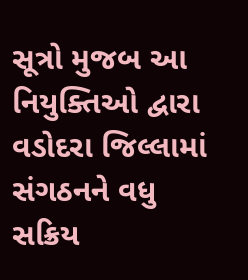સૂત્રો મુજબ આ નિયુક્તિઓ દ્વારા વડોદરા જિલ્લામાં સંગઠનને વધુ સક્રિય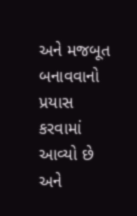અને મજબૂત બનાવવાનો પ્રયાસ કરવામાં આવ્યો છે અને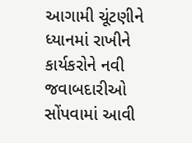આગામી ચૂંટણીને ધ્યાનમાં રાખીને કાર્યકરોને નવી જવાબદારીઓ સોંપવામાં આવી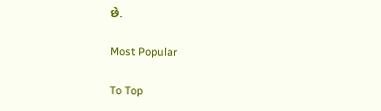છે.

Most Popular

To Top